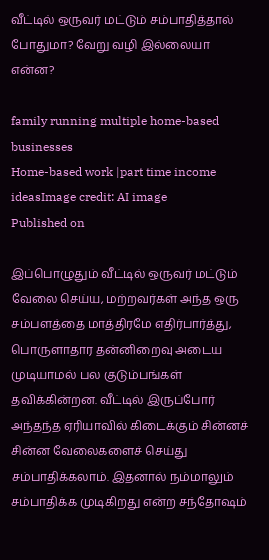வீட்டில் ஒருவர் மட்டும் சம்பாதித்தால் போதுமா? வேறு வழி இல்லையா என்ன?

family running multiple home-based businesses
Home-based work |part time income ideasImage credit: AI image
Published on

இப்பொழுதும் வீட்டில் ஒருவர் மட்டும் வேலை செய்ய, மற்றவர்கள் அந்த ஒரு சம்பளத்தை மாத்திரமே எதிர்பார்த்து, பொருளாதார தன்னிறைவு அடைய முடியாமல் பல குடும்பங்கள் தவிக்கின்றன. வீட்டில் இருப்போர் அந்தந்த ஏரியாவில் கிடைக்கும் சின்னச் சின்ன வேலைகளைச் செய்து சம்பாதிக்கலாம். இதனால் நம்மாலும் சம்பாதிக்க முடிகிறது என்ற சந்தோஷம்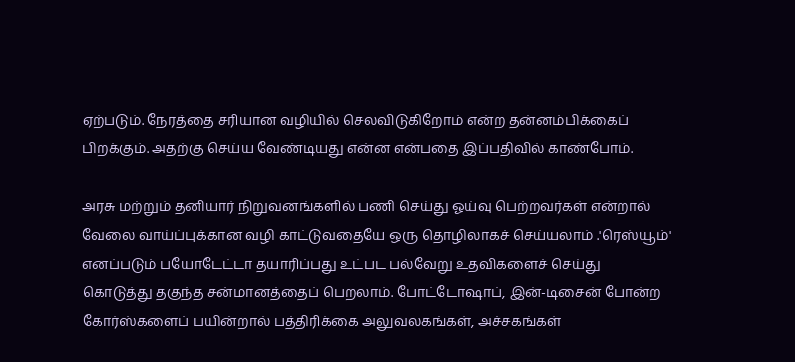ஏற்படும். நேரத்தை சரியான வழியில் செலவிடுகிறோம் என்ற தன்னம்பிக்கைப் பிறக்கும். அதற்கு செய்ய வேண்டியது என்ன என்பதை இப்பதிவில் காண்போம்.

அரசு மற்றும் தனியார் நிறுவனங்களில் பணி செய்து ஓய்வு பெற்றவர்கள் என்றால் வேலை வாய்ப்புக்கான வழி காட்டுவதையே ஒரு தொழிலாகச் செய்யலாம் .'ரெஸ்யூம்' எனப்படும் பயோடேட்டா தயாரிப்பது உட்பட பல்வேறு உதவிகளைச் செய்து கொடுத்து தகுந்த சன்மானத்தைப் பெறலாம். போட்டோஷாப், இன்-டிசைன் போன்ற கோர்ஸ்களைப் பயின்றால் பத்திரிக்கை அலுவலகங்கள், அச்சகங்கள்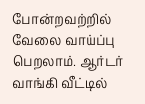போன்றவற்றில் வேலை வாய்ப்பு பெறலாம். ஆர்டர் வாங்கி வீட்டில்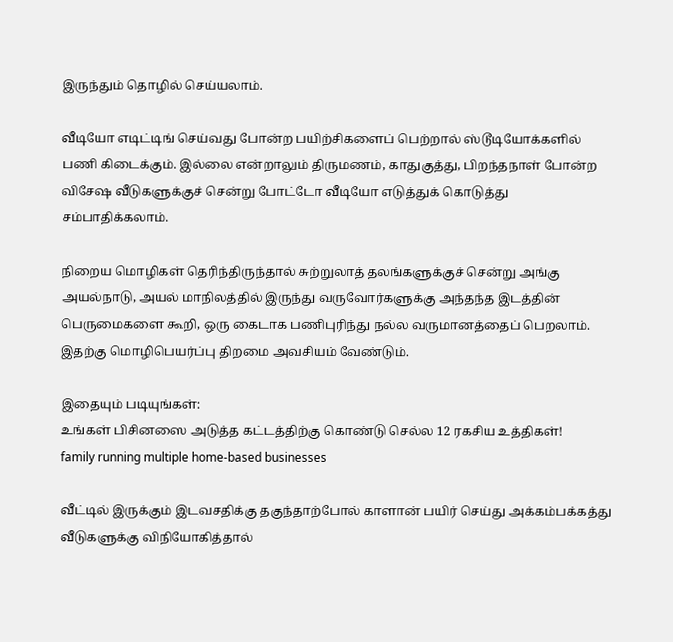இருந்தும் தொழில் செய்யலாம்.

வீடியோ எடிட்டிங் செய்வது போன்ற பயிற்சிகளைப் பெற்றால் ஸ்டூடியோக்களில் பணி கிடைக்கும். இல்லை என்றாலும் திருமணம், காதுகுத்து, பிறந்தநாள் போன்ற விசேஷ வீடுகளுக்குச் சென்று போட்டோ வீடியோ எடுத்துக் கொடுத்து சம்பாதிக்கலாம்.

நிறைய மொழிகள் தெரிந்திருந்தால் சுற்றுலாத் தலங்களுக்குச் சென்று அங்கு அயல்நாடு, அயல் மாநிலத்தில் இருந்து வருவோர்களுக்கு அந்தந்த இடத்தின் பெருமைகளை கூறி, ஒரு கைடாக பணிபுரிந்து நல்ல வருமானத்தைப் பெறலாம். இதற்கு மொழிபெயர்ப்பு திறமை அவசியம் வேண்டும்.

இதையும் படியுங்கள்:
உங்கள் பிசினஸை அடுத்த கட்டத்திற்கு கொண்டு செல்ல 12 ரகசிய உத்திகள்!
family running multiple home-based businesses

வீட்டில் இருக்கும் இடவசதிக்கு தகுந்தாற்போல் காளான் பயிர் செய்து அக்கம்பக்கத்து வீடுகளுக்கு விநியோகித்தால்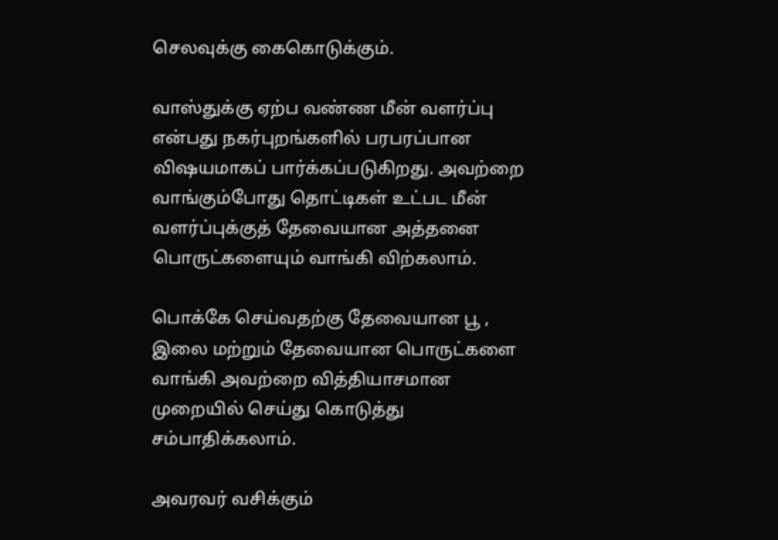செலவுக்கு கைகொடுக்கும்.

வாஸ்துக்கு ஏற்ப வண்ண மீன் வளர்ப்பு என்பது நகர்புறங்களில் பரபரப்பான விஷயமாகப் பார்க்கப்படுகிறது. அவற்றை வாங்கும்போது தொட்டிகள் உட்பட மீன் வளர்ப்புக்குத் தேவையான அத்தனை பொருட்களையும் வாங்கி விற்கலாம்.

பொக்கே செய்வதற்கு தேவையான பூ , இலை மற்றும் தேவையான பொருட்களை வாங்கி அவற்றை வித்தியாசமான முறையில் செய்து கொடுத்து சம்பாதிக்கலாம்.

அவரவர் வசிக்கும்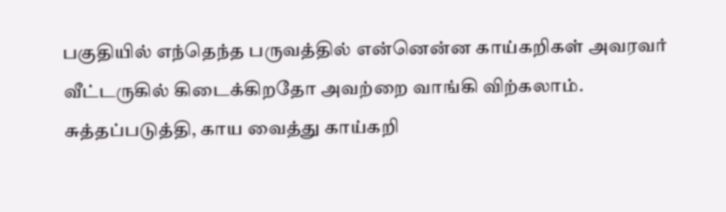பகுதியில் எந்தெந்த பருவத்தில் என்னென்ன காய்கறிகள் அவரவர் வீட்டருகில் கிடைக்கிறதோ அவற்றை வாங்கி விற்கலாம். சுத்தப்படுத்தி, காய வைத்து காய்கறி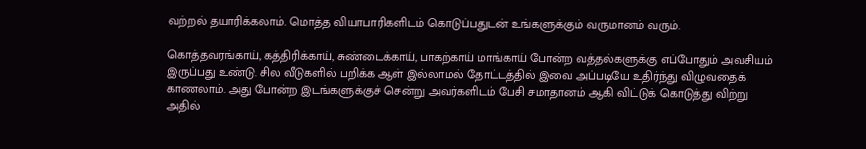வற்றல் தயாரிக்கலாம். மொத்த வியாபாரிகளிடம் கொடுப்பதுடன் உங்களுக்கும் வருமானம் வரும்.

கொத்தவரங்காய், கத்திரிக்காய், சுண்டைக்காய், பாகற்காய் மாங்காய் போன்ற வத்தல்களுக்கு எப்போதும் அவசியம் இருப்பது உண்டு. சில வீடுகளில் பறிக்க ஆள் இல்லாமல் தோட்டத்தில் இவை அப்படியே உதிர்ந்து விழுவதைக் காணலாம். அது போன்ற இடங்களுக்குச் சென்று அவர்களிடம் பேசி சமாதானம் ஆகி விட்டுக் கொடுத்து விற்று அதில்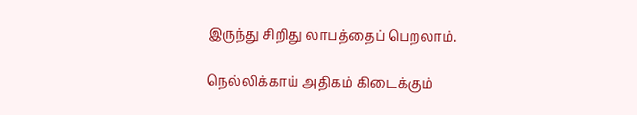இருந்து சிறிது லாபத்தைப் பெறலாம்.

நெல்லிக்காய் அதிகம் கிடைக்கும்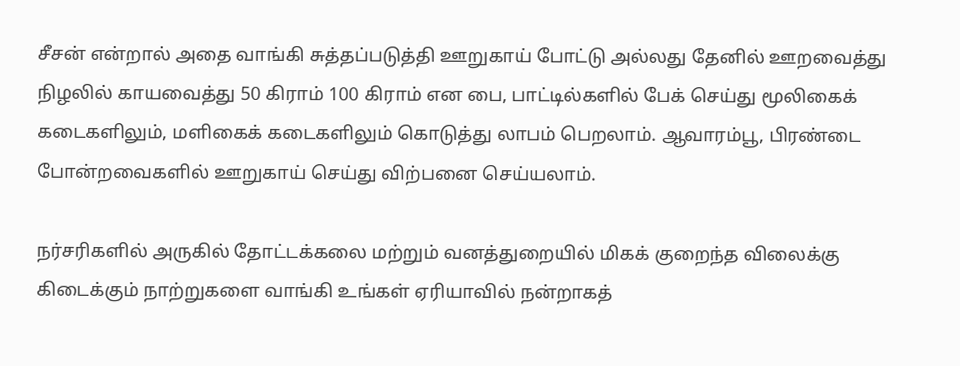சீசன் என்றால் அதை வாங்கி சுத்தப்படுத்தி ஊறுகாய் போட்டு அல்லது தேனில் ஊறவைத்து நிழலில் காயவைத்து 50 கிராம் 100 கிராம் என பை, பாட்டில்களில் பேக் செய்து மூலிகைக் கடைகளிலும், மளிகைக் கடைகளிலும் கொடுத்து லாபம் பெறலாம். ஆவாரம்பூ, பிரண்டை போன்றவைகளில் ஊறுகாய் செய்து விற்பனை செய்யலாம்.

நர்சரிகளில் அருகில் தோட்டக்கலை மற்றும் வனத்துறையில் மிகக் குறைந்த விலைக்கு கிடைக்கும் நாற்றுகளை வாங்கி உங்கள் ஏரியாவில் நன்றாகத்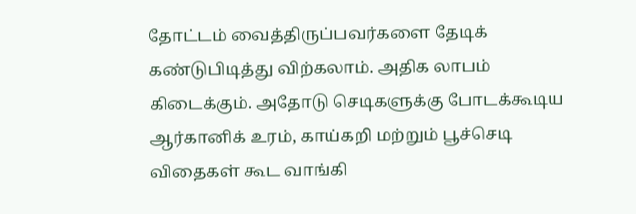தோட்டம் வைத்திருப்பவர்களை தேடிக் கண்டுபிடித்து விற்கலாம். அதிக லாபம் கிடைக்கும். அதோடு செடிகளுக்கு போடக்கூடிய ஆர்கானிக் உரம், காய்கறி மற்றும் பூச்செடி விதைகள் கூட வாங்கி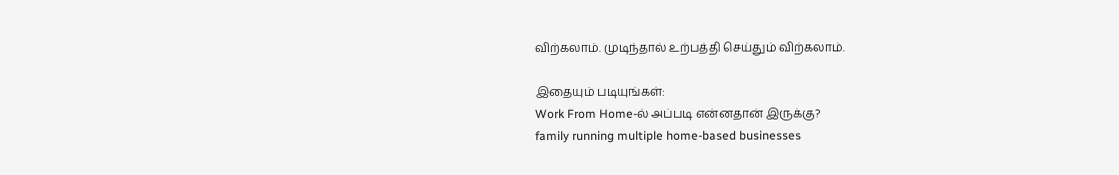விற்கலாம். முடிந்தால் உற்பத்தி செய்தும் விற்கலாம்.

இதையும் படியுங்கள்:
Work From Home-ல் அப்படி என்னதான் இருக்கு?
family running multiple home-based businesses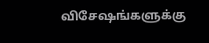விசேஷங்களுக்கு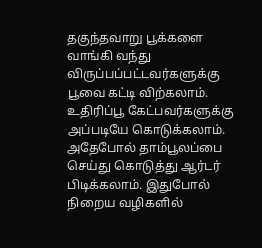தகுந்தவாறு பூக்களை வாங்கி வந்து விருப்பப்பட்டவர்களுக்கு பூவை கட்டி விற்கலாம். உதிரிப்பூ கேட்பவர்களுக்கு அப்படியே கொடுக்கலாம். அதேபோல் தாம்பூலப்பை செய்து கொடுத்து ஆர்டர் பிடிக்கலாம். இதுபோல் நிறைய வழிகளில்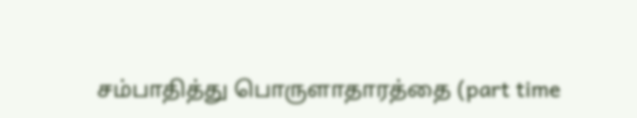சம்பாதித்து பொருளாதாரத்தை (part time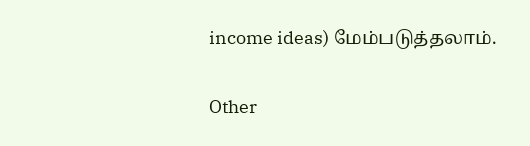income ideas) மேம்படுத்தலாம்.

Other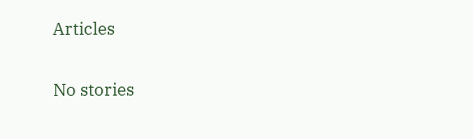Articles

No stories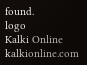found.
logo
Kalki Online
kalkionline.com